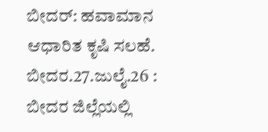ಬೀದರ್: ಹವಾಮಾನ ಆಧಾರಿತ ಕೃಷಿ ಸಲಹೆ.
ಬೀದರ.27.ಜುಲೈ.26 : ಬೀದರ ಜಿಲ್ಲೆಯಲ್ಲಿ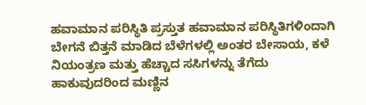ಹವಾಮಾನ ಪರಿಸ್ಥಿತಿ ಪ್ರಸ್ತುತ ಹವಾಮಾನ ಪರಿಸ್ಥಿತಿಗಳಿಂದಾಗಿ ಬೇಗನೆ ಬಿತ್ತನೆ ಮಾಡಿದ ಬೆಳೆಗಳಲ್ಲಿ ಅಂತರ ಬೇಸಾಯ, ಕಳೆ ನಿಯಂತ್ರಣ ಮತ್ತು ಹೆಚ್ಚಾದ ಸಸಿಗಳನ್ನು ತೆಗೆದು ಹಾಕುವುದರಿಂದ ಮಣ್ಣಿನ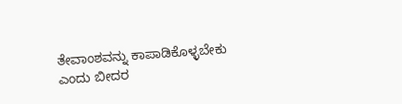ತೇವಾಂಶವನ್ನು ಕಾಪಾಡಿಕೊಳ್ಳಬೇಕು ಎಂದು ಬೀದರ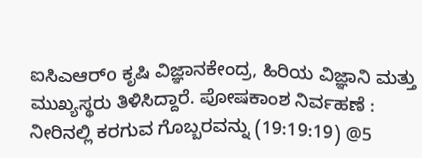ಐಸಿಎಆರ್o ಕೃಷಿ ವಿಜ್ಞಾನಕೇಂದ್ರ, ಹಿರಿಯ ವಿಜ್ಞಾನಿ ಮತ್ತು ಮುಖ್ಯಸ್ಥರು ತಿಳಿಸಿದ್ದಾರೆ. ಪೋಷಕಾಂಶ ನಿರ್ವಹಣೆ : ನೀರಿನಲ್ಲಿ ಕರಗುವ ಗೊಬ್ಬರವನ್ನು (19:19:19) @5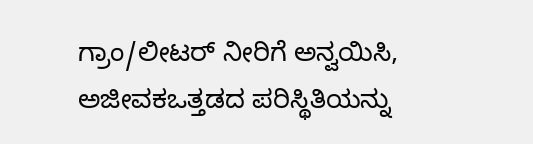ಗ್ರಾಂ/ಲೀಟರ್ ನೀರಿಗೆ ಅನ್ವಯಿಸಿ, ಅಜೀವಕಒತ್ತಡದ ಪರಿಸ್ಥಿತಿಯನ್ನು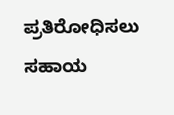ಪ್ರತಿರೋಧಿಸಲು ಸಹಾಯ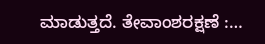ಮಾಡುತ್ತದೆ. ತೇವಾಂಶರಕ್ಷಣೆ :…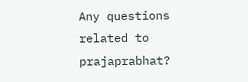Any questions related to prajaprabhat?